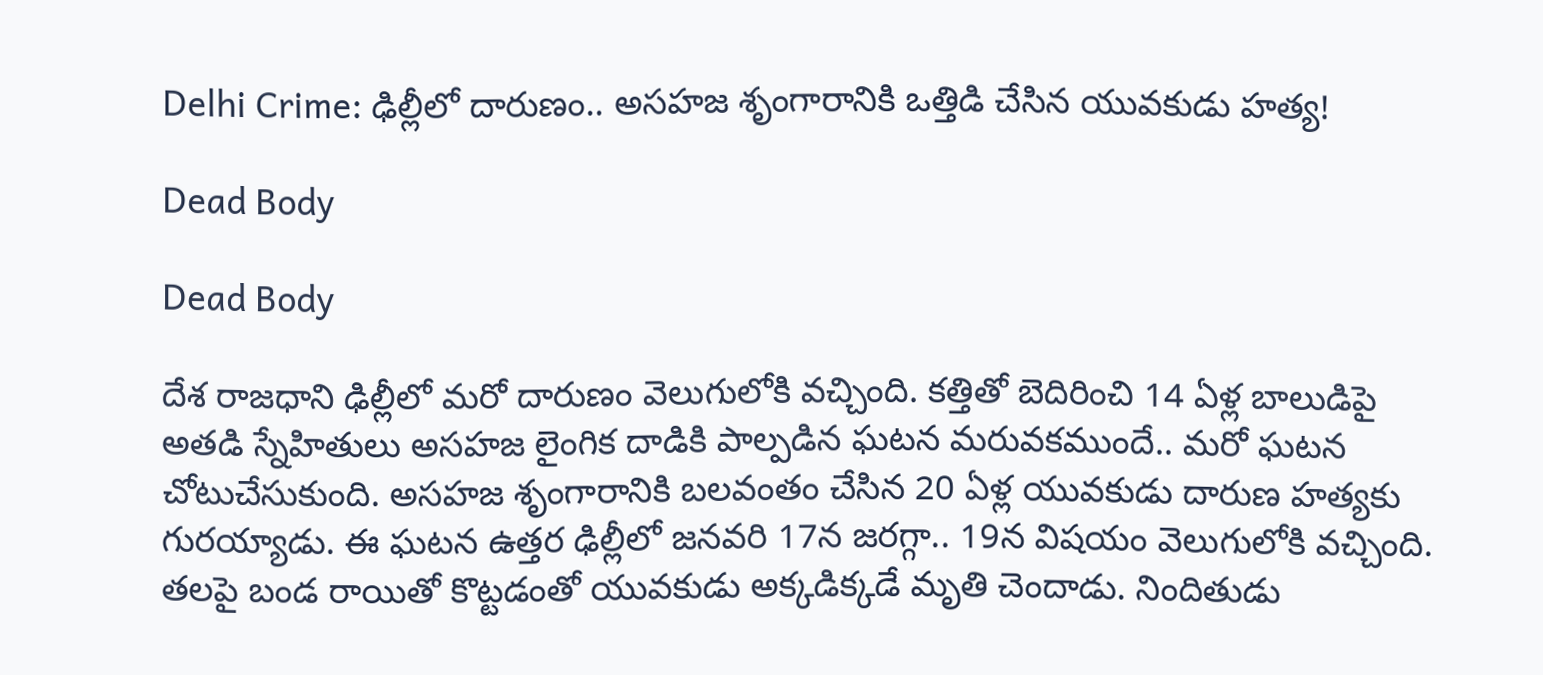Delhi Crime: ఢిల్లీలో దారుణం.. అసహజ శృంగారానికి ఒత్తిడి చేసిన యువకుడు హత్య!

Dead Body

Dead Body

దేశ రాజధాని ఢిల్లీలో మరో దారుణం వెలుగులోకి వచ్చింది. కత్తితో బెదిరించి 14 ఏళ్ల బాలుడిపై అతడి స్నేహితులు అసహజ లైంగిక దాడికి పాల్పడిన ఘటన మరువకముందే.. మరో ఘటన చోటుచేసుకుంది. అసహజ శృంగారానికి బలవంతం చేసిన 20 ఏళ్ల యువకుడు దారుణ హత్యకు గురయ్యాడు. ఈ ఘటన ఉత్తర ఢిల్లీలో జనవరి 17న జరగ్గా.. 19న విషయం వెలుగులోకి వచ్చింది. తలపై బండ రాయితో కొట్టడంతో యువకుడు అక్కడిక్కడే మృతి చెందాడు. నిందితుడు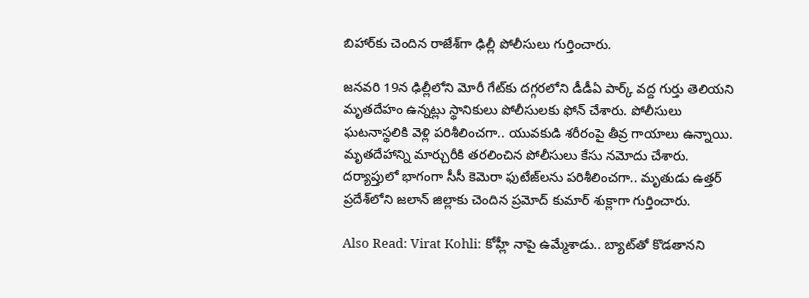బిహార్‌కు చెందిన రాజేశ్‌గా ఢిల్లీ పోలీసులు గుర్తించారు.

జనవరి 19న ఢిల్లీలోని మోరీ గేట్‌కు దగ్గరలోని డీడీఏ పార్క్‌ వద్ద గుర్తు తెలియని మృతదేహం ఉన్నట్లు స్థానికులు పోలీసులకు ఫోన్‌ చేశారు. పోలీసులు ఘటనాస్థలికి వెళ్లి పరిశీలించగా.. యువకుడి శరీరంపై తీవ్ర గాయాలు ఉన్నాయి. మృతదేహాన్ని మార్చురీకి తరలించిన పోలీసులు కేసు నమోదు చేశారు. దర్యాప్తులో భాగంగా సీసీ కెమెరా ఫుటేజ్‌లను పరిశీలించగా.. మృతుడు ఉత్తర్‌ ప్రదేశ్‌లోని జలాన్‌ జిల్లాకు చెందిన ప్రమోద్‌ కుమార్‌ శుక్లాగా గుర్తించారు.

Also Read: Virat Kohli: కోహ్లీ నాపై ఉమ్మేశాడు.. బ్యాట్‌తో కొడతానని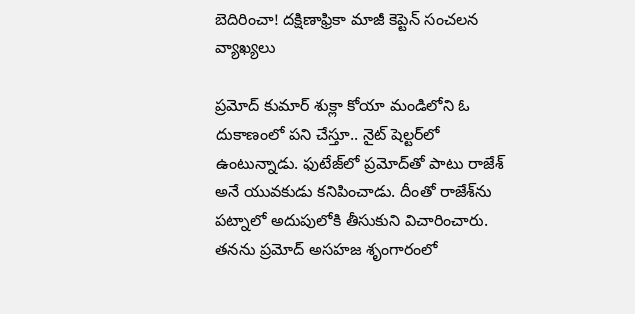బెదిరించా! దక్షిణాఫ్రికా మాజీ కెప్టెన్ సంచలన వ్యాఖ్యలు

ప్రమోద్‌ కుమార్‌ శుక్లా కోయా మండిలోని ఓ దుకాణంలో పని చేస్తూ.. నైట్‌ షెల్టర్‌లో ఉంటున్నాడు. ఫుటేజ్‌లో ప్రమోద్‌తో పాటు రాజేశ్‌ అనే యువకుడు కనిపించాడు. దీంతో రాజేశ్‌ను పట్నాలో అదుపులోకి తీసుకుని విచారించారు. తనను ప్రమోద్‌ అసహజ శృంగారంలో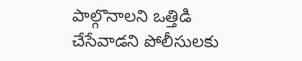పాల్గొనాలని ఒత్తిడి చేసేవాడని పోలీసులకు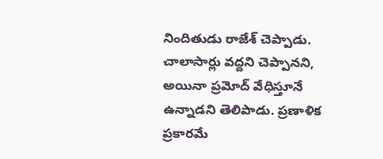నిందితుడు రాజేశ్‌ చెప్పాడు. చాలాసార్లు వద్దని చెప్పానని, అయినా ప్రమోద్‌ వేధిస్తూనే ఉన్నాడని తెలిపాడు. ప్రణాళిక ప్రకారమే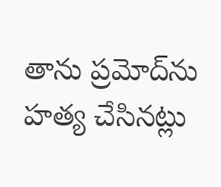తాను ప్రమోద్‌ను హత్య చేసినట్లు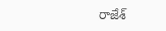రాజేశ్‌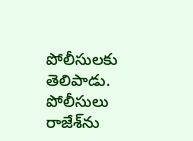పోలీసులకు తెలిపాడు. పోలీసులు రాజేశ్‌ను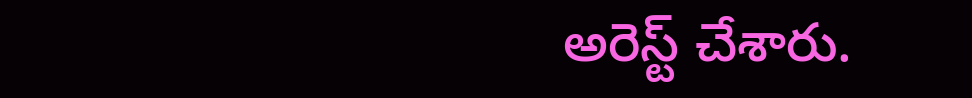అరెస్ట్ చేశారు.